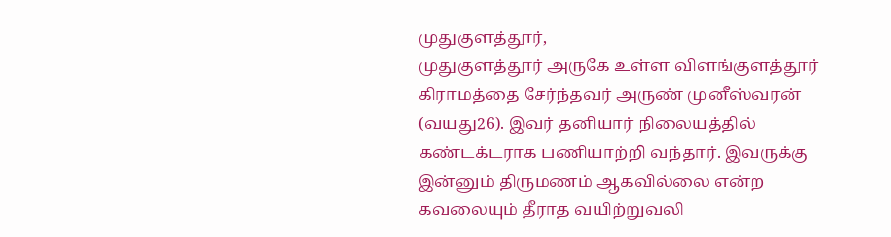முதுகுளத்தூர்,
முதுகுளத்தூர் அருகே உள்ள விளங்குளத்தூர் கிராமத்தை சேர்ந்தவர் அருண் முனீஸ்வரன் (வயது26). இவர் தனியார் நிலையத்தில் கண்டக்டராக பணியாற்றி வந்தார். இவருக்கு இன்னும் திருமணம் ஆகவில்லை என்ற கவலையும் தீராத வயிற்றுவலி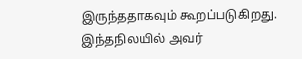இருந்ததாகவும் கூறப்படுகிறது. இந்தநிலயில் அவர்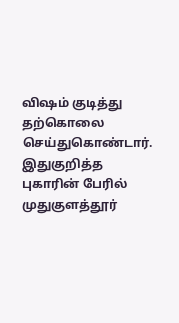விஷம் குடித்து தற்கொலை செய்துகொண்டார். இதுகுறித்த புகாரின் பேரில் முதுகுளத்தூர்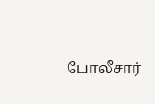போலீசார்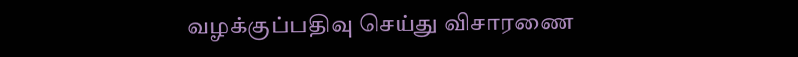வழக்குப்பதிவு செய்து விசாரணை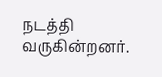நடத்தி வருகின்றனர்.